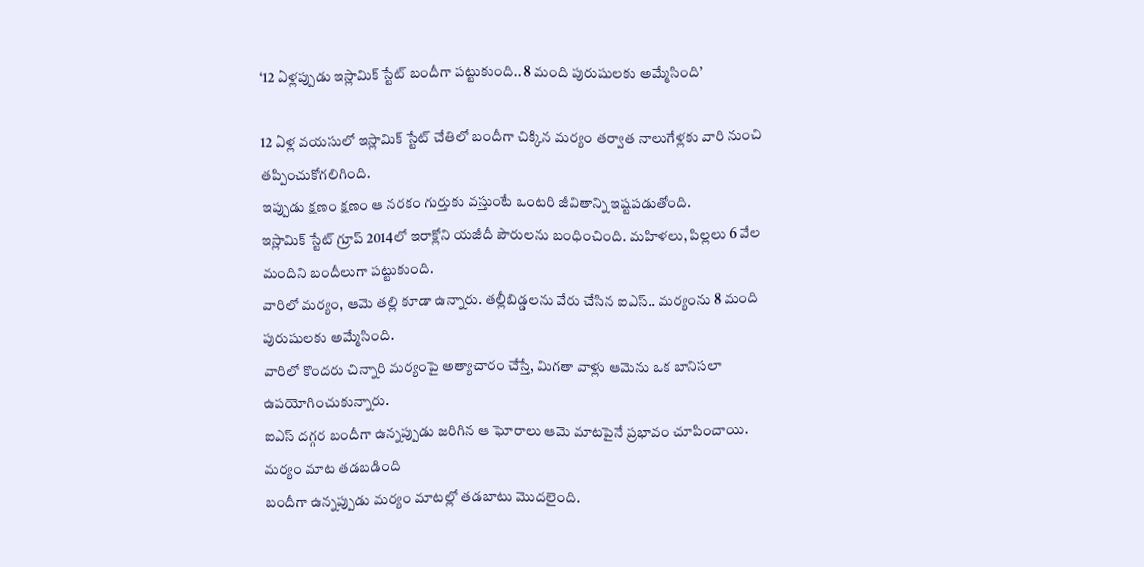‘12 ఏళ్లప్పుడు ఇస్లామిక్ స్టేట్ బందీగా పట్టుకుంది.. 8 మంది పురుషులకు అమ్మేసింది’

12 ఏళ్ల వయసులో ఇస్లామిక్ స్టేట్ చేతిలో బందీగా చిక్కిన మర్యం తర్వాత నాలుగేళ్లకు వారి నుంచి తప్పించుకోగలిగింది.
ఇప్పుడు క్షణం క్షణం ఆ నరకం గుర్తుకు వస్తుంటే ఒంటరి జీవితాన్ని ఇష్టపడుతోంది.
ఇస్లామిక్ స్టేట్ గ్రూప్ 2014లో ఇరాక్లోని యజీదీ పౌరులను బంధించింది. మహిళలు, పిల్లలు 6 వేల మందిని బందీలుగా పట్టుకుంది.
వారిలో మర్యం, ఆమె తల్లి కూడా ఉన్నారు. తల్లీబిడ్డలను వేరు చేసిన ఐఎస్.. మర్యంను 8 మంది పురుషులకు అమ్మేసింది.
వారిలో కొందరు చిన్నారి మర్యంపై అత్యాచారం చేస్తే, మిగతా వాళ్లు ఆమెను ఒక బానిసలా ఉపయోగించుకున్నారు.
ఐఎస్ దగ్గర బందీగా ఉన్నప్పుడు జరిగిన ఆ ఘోరాలు ఆమె మాటపైనే ప్రభావం చూపించాయి.
మర్యం మాట తడబడింది
బందీగా ఉన్నప్పుడు మర్యం మాటల్లో తడబాటు మొదలైంది.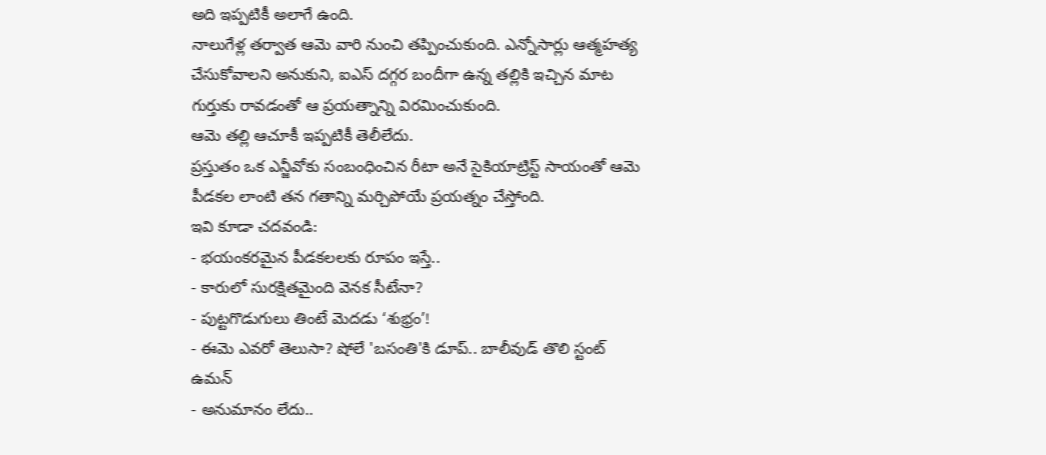అది ఇప్పటికీ అలాగే ఉంది.
నాలుగేళ్ల తర్వాత ఆమె వారి నుంచి తప్పించుకుంది. ఎన్నోసార్లు ఆత్మహత్య చేసుకోవాలని అనుకుని, ఐఎస్ దగ్గర బందీగా ఉన్న తల్లికి ఇచ్చిన మాట గుర్తుకు రావడంతో ఆ ప్రయత్నాన్ని విరమించుకుంది.
ఆమె తల్లి ఆచూకీ ఇప్పటికీ తెలీలేదు.
ప్రస్తుతం ఒక ఎన్జీవోకు సంబంధించిన రీటా అనే సైకియాట్రిస్ట్ సాయంతో ఆమె పీడకల లాంటి తన గతాన్ని మర్చిపోయే ప్రయత్నం చేస్తోంది.
ఇవి కూడా చదవండి:
- భయంకరమైన పీడకలలకు రూపం ఇస్తే..
- కారులో సురక్షితమైంది వెనక సీటేనా?
- పుట్టగొడుగులు తింటే మెదడు ‘శుభ్రం’!
- ఈమె ఎవరో తెలుసా? షోలే 'బసంతి'కి డూప్.. బాలీవుడ్ తొలి స్టంట్ ఉమన్
- అనుమానం లేదు..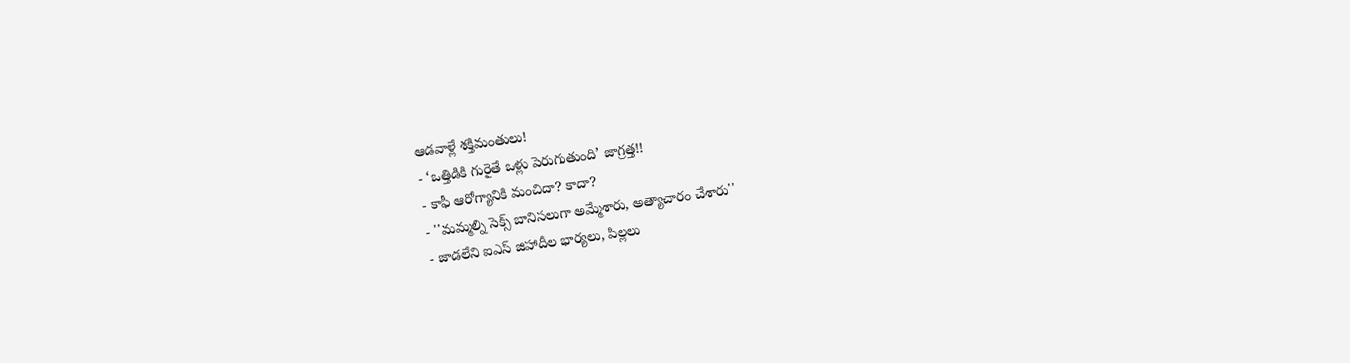ఆడవాళ్లే శక్తిమంతులు!
- ‘ఒత్తిడికి గురైతే ఒళ్లు పెరుగుతుంది’ జాగ్రత్త!!
- కాఫీ ఆరోగ్యానికి మంచిదా? కాదా?
- ''మమ్మల్ని సెక్స్ బానిసలుగా అమ్మేశారు, అత్యాచారం చేశారు''
- జాడలేని ఐఎస్ జిహాదీల భార్యలు, పిల్లలు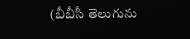(బీబీసీ తెలుగును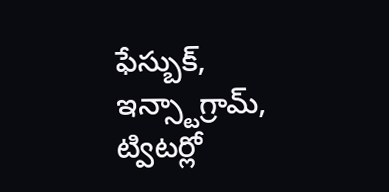ఫేస్బుక్, ఇన్స్టాగ్రామ్, ట్విటర్లో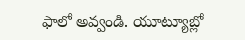ఫాలో అవ్వండి. యూట్యూబ్లో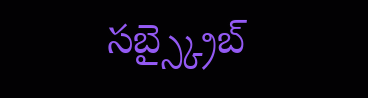సబ్స్క్రైబ్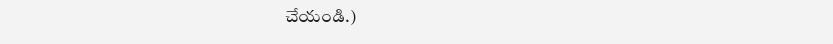చేయండి.)